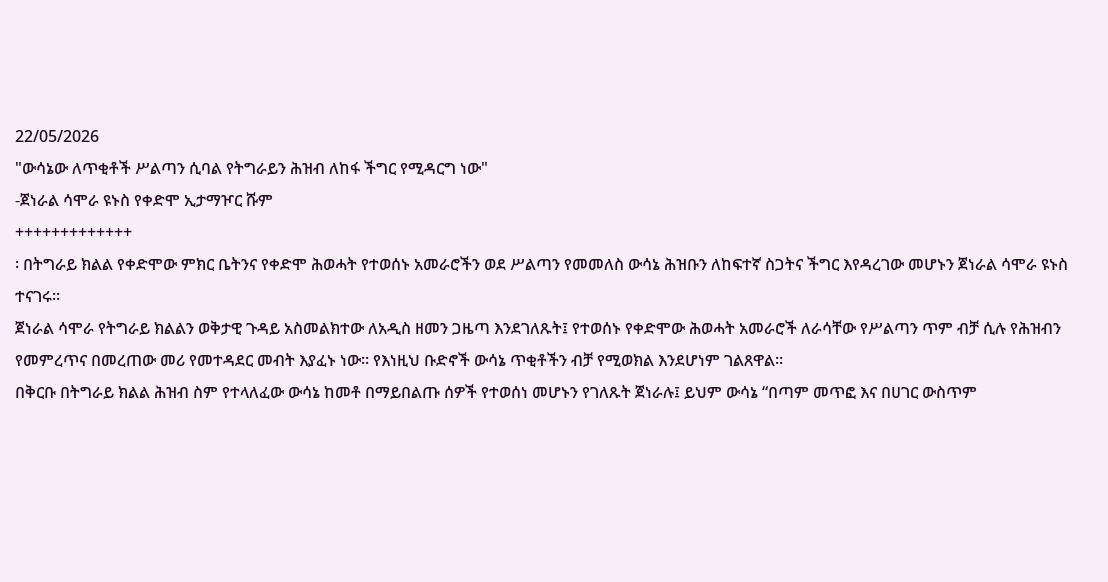22/05/2026
"ውሳኔው ለጥቂቶች ሥልጣን ሲባል የትግራይን ሕዝብ ለከፋ ችግር የሚዳርግ ነው"
-ጀነራል ሳሞራ ዩኑስ የቀድሞ ኢታማዦር ሹም
+++++++++++++
፡ በትግራይ ክልል የቀድሞው ምክር ቤትንና የቀድሞ ሕወሓት የተወሰኑ አመራሮችን ወደ ሥልጣን የመመለስ ውሳኔ ሕዝቡን ለከፍተኛ ስጋትና ችግር እየዳረገው መሆኑን ጀነራል ሳሞራ ዩኑስ ተናገሩ።
ጀነራል ሳሞራ የትግራይ ክልልን ወቅታዊ ጉዳይ አስመልክተው ለአዲስ ዘመን ጋዜጣ እንደገለጹት፤ የተወሰኑ የቀድሞው ሕወሓት አመራሮች ለራሳቸው የሥልጣን ጥም ብቻ ሲሉ የሕዝብን የመምረጥና በመረጠው መሪ የመተዳደር መብት እያፈኑ ነው። የእነዚህ ቡድኖች ውሳኔ ጥቂቶችን ብቻ የሚወክል እንደሆነም ገልጸዋል።
በቅርቡ በትግራይ ክልል ሕዝብ ስም የተላለፈው ውሳኔ ከመቶ በማይበልጡ ሰዎች የተወሰነ መሆኑን የገለጹት ጀነራሉ፤ ይህም ውሳኔ “በጣም መጥፎ እና በሀገር ውስጥም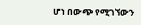ሆነ በውጭ የሚገኘውን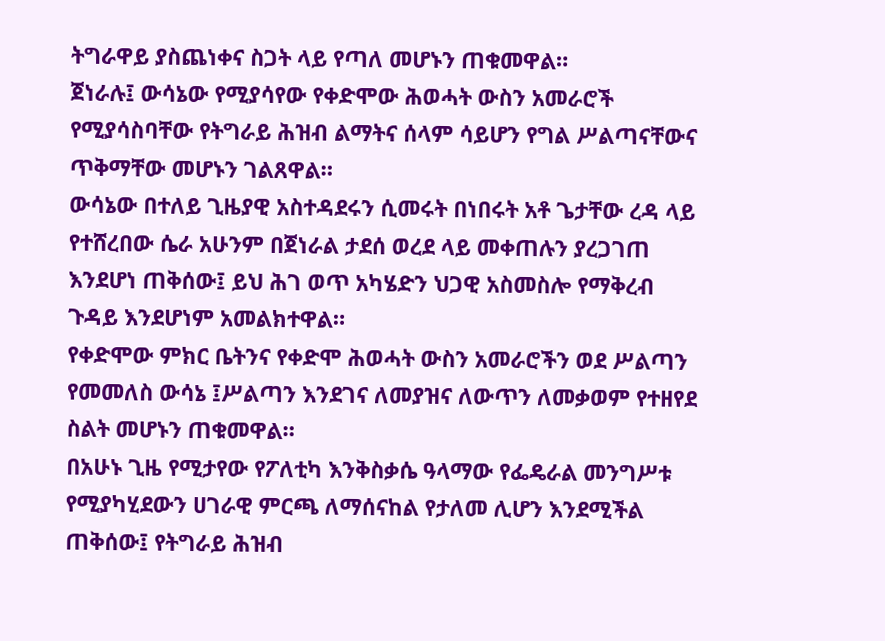ትግራዋይ ያስጨነቀና ስጋት ላይ የጣለ መሆኑን ጠቁመዋል።
ጀነራሉ፤ ውሳኔው የሚያሳየው የቀድሞው ሕወሓት ውስን አመራሮች የሚያሳስባቸው የትግራይ ሕዝብ ልማትና ሰላም ሳይሆን የግል ሥልጣናቸውና ጥቅማቸው መሆኑን ገልጸዋል።
ውሳኔው በተለይ ጊዜያዊ አስተዳደሩን ሲመሩት በነበሩት አቶ ጌታቸው ረዳ ላይ የተሸረበው ሴራ አሁንም በጀነራል ታደሰ ወረደ ላይ መቀጠሉን ያረጋገጠ እንደሆነ ጠቅሰው፤ ይህ ሕገ ወጥ አካሄድን ህጋዊ አስመስሎ የማቅረብ ጉዳይ እንደሆነም አመልክተዋል።
የቀድሞው ምክር ቤትንና የቀድሞ ሕወሓት ውስን አመራሮችን ወደ ሥልጣን የመመለስ ውሳኔ ፤ሥልጣን እንደገና ለመያዝና ለውጥን ለመቃወም የተዘየደ ስልት መሆኑን ጠቁመዋል።
በአሁኑ ጊዜ የሚታየው የፖለቲካ እንቅስቃሴ ዓላማው የፌዴራል መንግሥቱ የሚያካሂደውን ሀገራዊ ምርጫ ለማሰናከል የታለመ ሊሆን እንደሚችል ጠቅሰው፤ የትግራይ ሕዝብ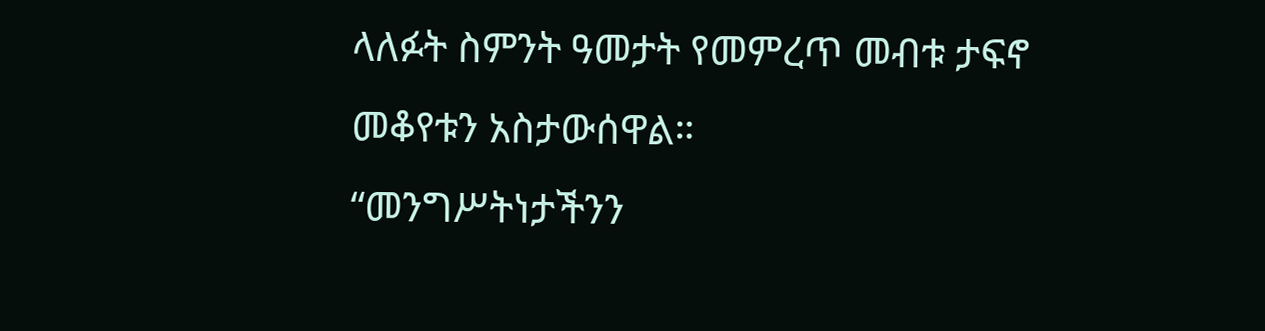ላለፉት ስምንት ዓመታት የመምረጥ መብቱ ታፍኖ መቆየቱን አስታውሰዋል።
“መንግሥትነታችንን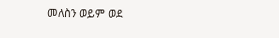መለስን ወይም ወደ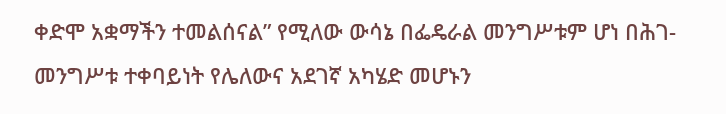ቀድሞ አቋማችን ተመልሰናል” የሚለው ውሳኔ በፌዴራል መንግሥቱም ሆነ በሕገ-መንግሥቱ ተቀባይነት የሌለውና አደገኛ አካሄድ መሆኑን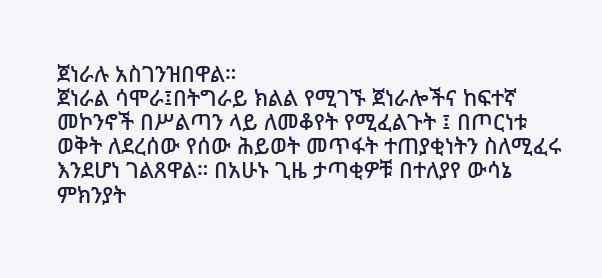ጀነራሉ አስገንዝበዋል።
ጀነራል ሳሞራ፤በትግራይ ክልል የሚገኙ ጀነራሎችና ከፍተኛ መኮንኖች በሥልጣን ላይ ለመቆየት የሚፈልጉት ፤ በጦርነቱ ወቅት ለደረሰው የሰው ሕይወት መጥፋት ተጠያቂነትን ስለሚፈሩ እንደሆነ ገልጸዋል። በአሁኑ ጊዜ ታጣቂዎቹ በተለያየ ውሳኔ ምክንያት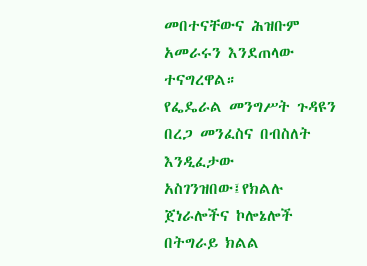መበተናቸውና ሕዝቡም አመራሩን እንደጠላው ተናግረዋል።
የፌዴራል መንግሥት ጉዳዩን በረጋ መንፈስና በብስለት እንዲፈታው አስገንዝበው፤የክልሉ ጀነራሎችና ኮሎኔሎች በትግራይ ክልል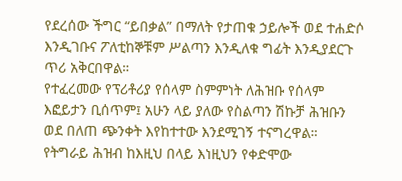የደረሰው ችግር “ይበቃል” በማለት የታጠቁ ኃይሎች ወደ ተሐድሶ እንዲገቡና ፖለቲከኞቹም ሥልጣን እንዲለቁ ግፊት እንዲያደርጉ ጥሪ አቅርበዋል።
የተፈረመው የፕሪቶሪያ የሰላም ስምምነት ለሕዝቡ የሰላም እፎይታን ቢሰጥም፤ አሁን ላይ ያለው የስልጣን ሽኩቻ ሕዝቡን ወደ በለጠ ጭንቀት እየከተተው እንደሚገኝ ተናግረዋል።
የትግራይ ሕዝብ ከእዚህ በላይ እነዚህን የቀድሞው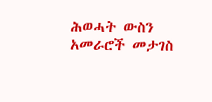ሕወሓት ውስን አመራሮች መታገስ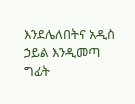እንደሌለበትና አዲስ ኃይል እንዲመጣ ግፊት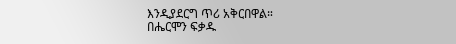እንዲያደርግ ጥሪ አቅርበዋል።
በሔርሞን ፍቃዱ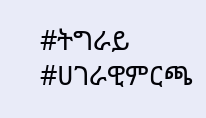#ትግራይ #ሀገራዊምርጫ